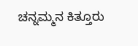ಚನ್ನಮ್ಮನ ಕಿತ್ತೂರು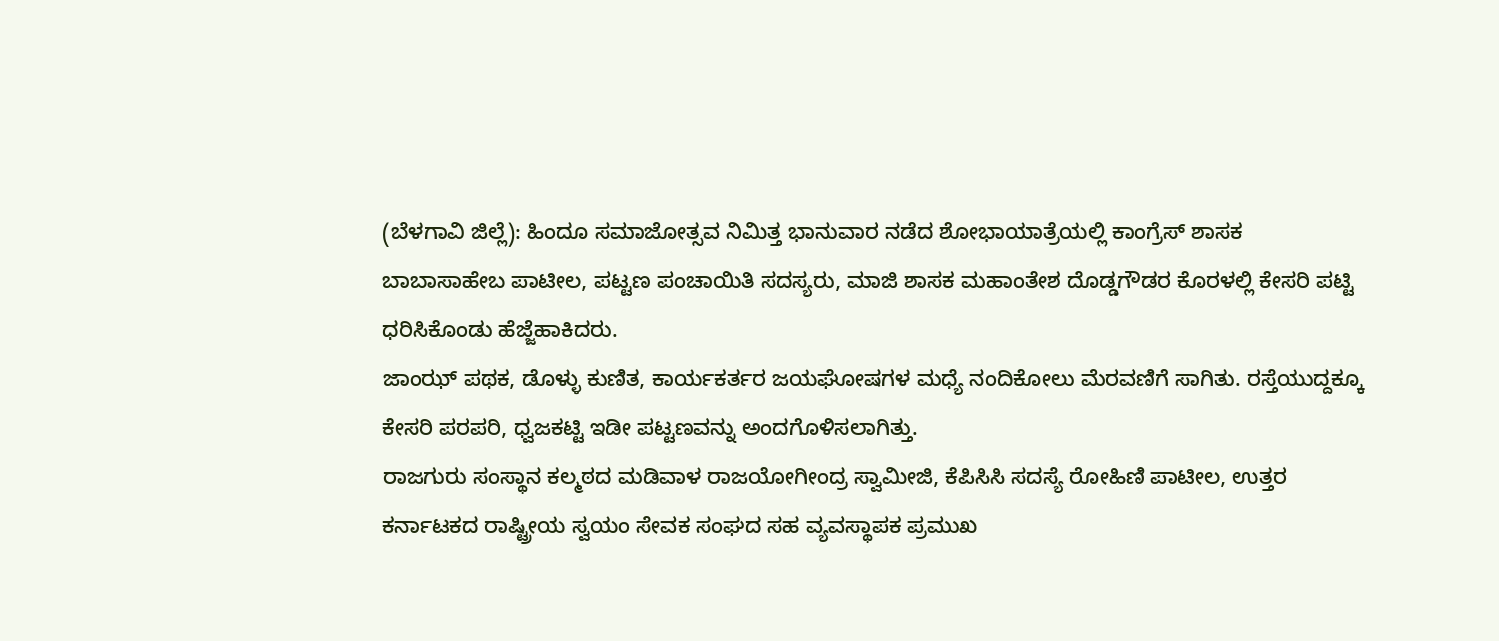(ಬೆಳಗಾವಿ ಜಿಲ್ಲೆ): ಹಿಂದೂ ಸಮಾಜೋತ್ಸವ ನಿಮಿತ್ತ ಭಾನುವಾರ ನಡೆದ ಶೋಭಾಯಾತ್ರೆಯಲ್ಲಿ ಕಾಂಗ್ರೆಸ್ ಶಾಸಕ ಬಾಬಾಸಾಹೇಬ ಪಾಟೀಲ, ಪಟ್ಟಣ ಪಂಚಾಯಿತಿ ಸದಸ್ಯರು, ಮಾಜಿ ಶಾಸಕ ಮಹಾಂತೇಶ ದೊಡ್ಡಗೌಡರ ಕೊರಳಲ್ಲಿ ಕೇಸರಿ ಪಟ್ಟಿ ಧರಿಸಿಕೊಂಡು ಹೆಜ್ಜೆಹಾಕಿದರು.
ಜಾಂಝ್ ಪಥಕ, ಡೊಳ್ಳು ಕುಣಿತ, ಕಾರ್ಯಕರ್ತರ ಜಯಘೋಷಗಳ ಮಧ್ಯೆ ನಂದಿಕೋಲು ಮೆರವಣಿಗೆ ಸಾಗಿತು. ರಸ್ತೆಯುದ್ದಕ್ಕೂ ಕೇಸರಿ ಪರಪರಿ, ಧ್ವಜಕಟ್ಟಿ ಇಡೀ ಪಟ್ಟಣವನ್ನು ಅಂದಗೊಳಿಸಲಾಗಿತ್ತು.
ರಾಜಗುರು ಸಂಸ್ಥಾನ ಕಲ್ಮಠದ ಮಡಿವಾಳ ರಾಜಯೋಗೀಂದ್ರ ಸ್ವಾಮೀಜಿ, ಕೆಪಿಸಿಸಿ ಸದಸ್ಯೆ ರೋಹಿಣಿ ಪಾಟೀಲ, ಉತ್ತರ ಕರ್ನಾಟಕದ ರಾಷ್ಟ್ರೀಯ ಸ್ವಯಂ ಸೇವಕ ಸಂಘದ ಸಹ ವ್ಯವಸ್ಥಾಪಕ ಪ್ರಮುಖ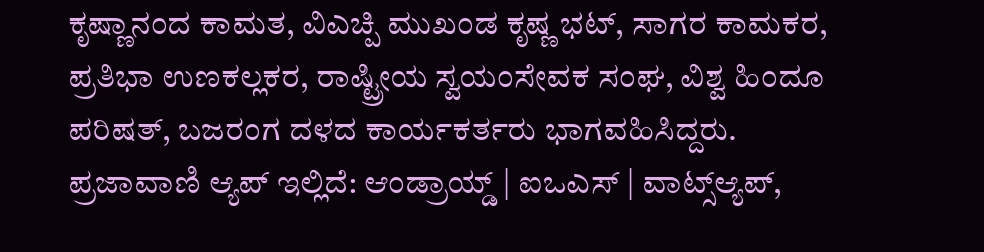ಕೃಷ್ಣಾನಂದ ಕಾಮತ, ವಿಎಚ್ಪಿ ಮುಖಂಡ ಕೃಷ್ಣ ಭಟ್, ಸಾಗರ ಕಾಮಕರ, ಪ್ರತಿಭಾ ಉಣಕಲ್ಲಕರ, ರಾಷ್ಟ್ರೀಯ ಸ್ವಯಂಸೇವಕ ಸಂಘ, ವಿಶ್ವ ಹಿಂದೂ ಪರಿಷತ್, ಬಜರಂಗ ದಳದ ಕಾರ್ಯಕರ್ತರು ಭಾಗವಹಿಸಿದ್ದರು.
ಪ್ರಜಾವಾಣಿ ಆ್ಯಪ್ ಇಲ್ಲಿದೆ: ಆಂಡ್ರಾಯ್ಡ್ | ಐಒಎಸ್ | ವಾಟ್ಸ್ಆ್ಯಪ್,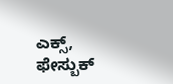ಎಕ್ಸ್, ಫೇಸ್ಬುಕ್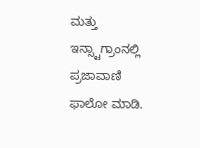ಮತ್ತು ಇನ್ಸ್ಟಾಗ್ರಾಂನಲ್ಲಿ ಪ್ರಜಾವಾಣಿ ಫಾಲೋ ಮಾಡಿ.